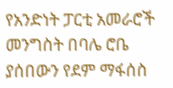የአንድነት ፓርቲ አመራሮች መንግስት በባሌ ሮቤ ያሰበውን የደም ማፋሰስ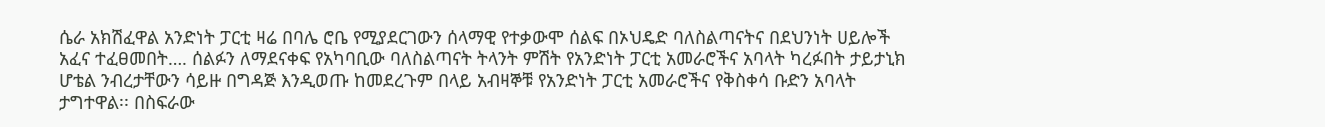ሴራ አክሽፈዋል አንድነት ፓርቲ ዛሬ በባሌ ሮቤ የሚያደርገውን ሰላማዊ የተቃውሞ ሰልፍ በኦህዴድ ባለስልጣናትና በደህንነት ሀይሎች አፈና ተፈፀመበት…. ሰልፉን ለማደናቀፍ የአካባቢው ባለስልጣናት ትላንት ምሽት የአንድነት ፓርቲ አመራሮችና አባላት ካረፉበት ታይታኒክ ሆቴል ንብረታቸውን ሳይዙ በግዳጅ እንዲወጡ ከመደረጉም በላይ አብዛኞቹ የአንድነት ፓርቲ አመራሮችና የቅስቀሳ ቡድን አባላት ታግተዋል፡፡ በስፍራው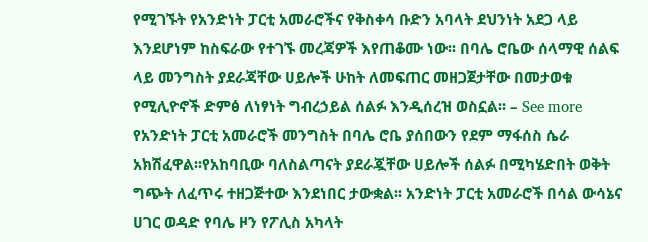የሚገኙት የአንድነት ፓርቲ አመራሮችና የቅስቀሳ ቡድን አባላት ደህንነት አደጋ ላይ እንደሆነም ከስፍራው የተገኙ መረጃዎች እየጠቆሙ ነው፡፡ በባሌ ሮቤው ሰላማዊ ሰልፍ ላይ መንግስት ያደራጃቸው ሀይሎች ሁከት ለመፍጠር መዘጋጀታቸው በመታወቁ የሚሊዮኖች ድምፅ ለነፃነት ግብረኃይል ሰልፉ እንዲሰረዝ ወስኗል፡፡ – See more
የአንድነት ፓርቲ አመራሮች መንግስት በባሌ ሮቤ ያሰበውን የደም ማፋሰስ ሴራ አክሽፈዋል፡፡የአከባቢው ባለስልጣናት ያደራጇቸው ሀይሎች ሰልፉ በሚካሄድበት ወቅት ግጭት ለፈጥሩ ተዘጋጅተው እንደነበር ታውቋል፡፡ አንድነት ፓርቲ አመራሮች በሳል ውሳኔና ሀገር ወዳድ የባሌ ዞን የፖሊስ አካላት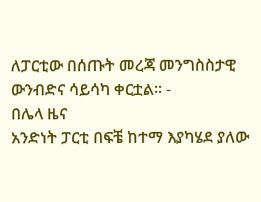ለፓርቲው በሰጡት መረጃ መንግስስታዊ ውንብድና ሳይሳካ ቀርቷል፡፡ -
በሌላ ዜና
አንድነት ፓርቲ በፍቼ ከተማ እያካሄደ ያለው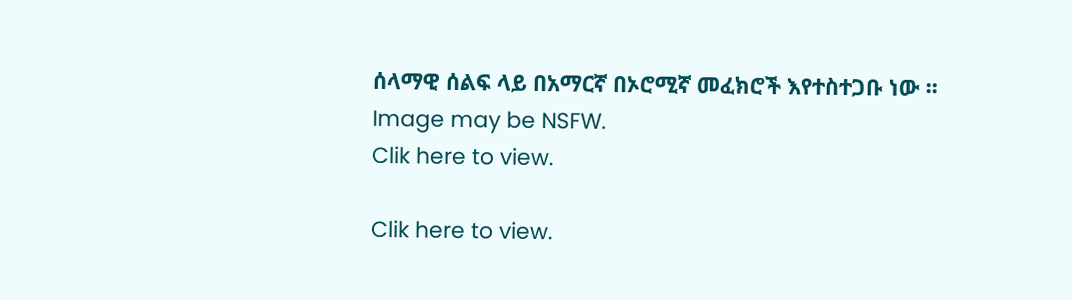ሰላማዊ ሰልፍ ላይ በአማርኛ በኦሮሚኛ መፈክሮች እየተስተጋቡ ነው ፡፡
Image may be NSFW.
Clik here to view.

Clik here to view.